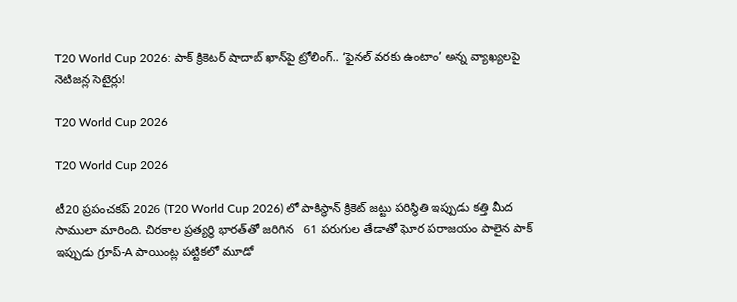T20 World Cup 2026: పాక్ క్రికెటర్ షాదాబ్ ఖాన్‌పై ట్రోలింగ్.. ‘ఫైనల్ వరకు ఉంటాం’ అన్న వ్యాఖ్యలపై నెటిజన్ల సెటైర్లు!

T20 World Cup 2026

T20 World Cup 2026

టీ20 ప్రపంచకప్ 2026 (T20 World Cup 2026) లో పాకిస్థాన్ క్రికెట్ జట్టు పరిస్థితి ఇప్పుడు కత్తి మీద సాములా మారింది. చిరకాల ప్రత్యర్థి భారత్‌తో జరిగిన   61 పరుగుల తేడాతో ఘోర పరాజయం పాలైన పాక్ ఇప్పుడు గ్రూప్-A పాయింట్ల పట్టికలో మూడో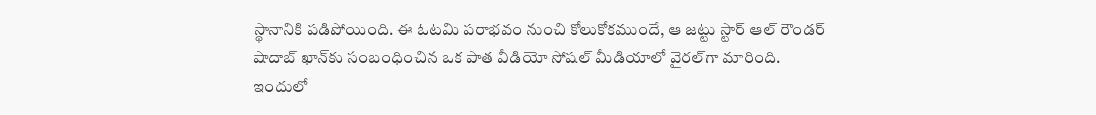స్థానానికి పడిపోయింది. ఈ ఓటమి పరాభవం నుంచి కోలుకోకముందే, ఆ జట్టు స్టార్ ఆల్ రౌండర్ షాదాబ్ ఖాన్‌కు సంబంధించిన ఒక పాత వీడియో సోషల్ మీడియాలో వైరల్‌గా మారింది. ఇందులో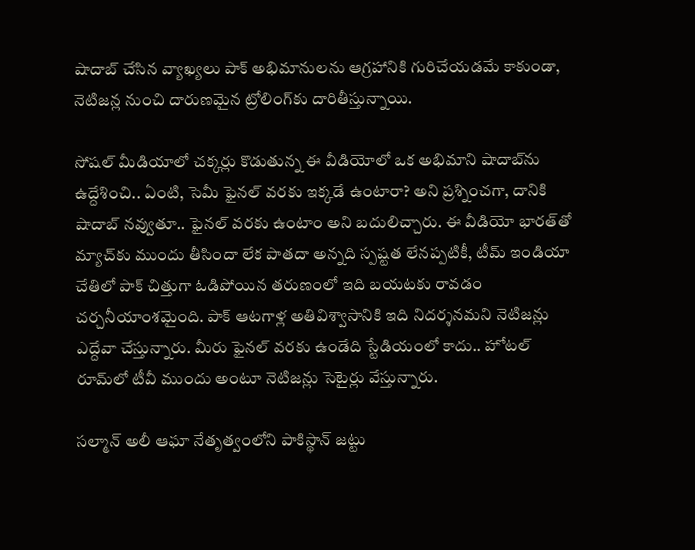షాదాబ్ చేసిన వ్యాఖ్యలు పాక్ అభిమానులను ఆగ్రహానికి గురిచేయడమే కాకుండా, నెటిజన్ల నుంచి దారుణమైన ట్రోలింగ్‌కు దారితీస్తున్నాయి.

సోషల్ మీడియాలో చక్కర్లు కొడుతున్న ఈ వీడియోలో ఒక అభిమాని షాదాబ్‌ను ఉద్దేశించి.. ఏంటి, సెమీ ఫైనల్ వరకు ఇక్కడే ఉంటారా? అని ప్రశ్నించగా, దానికి షాదాబ్ నవ్వుతూ.. ఫైనల్ వరకు ఉంటాం అని బదులిచ్చారు. ఈ వీడియో భారత్‌తో మ్యాచ్‌కు ముందు తీసిందా లేక పాతదా అన్నది స్పష్టత లేనప్పటికీ, టీమ్ ఇండియా చేతిలో పాక్ చిత్తుగా ఓడిపోయిన తరుణంలో ఇది బయటకు రావడం చర్చనీయాంశమైంది. పాక్ ఆటగాళ్ల అతివిశ్వాసానికి ఇది నిదర్శనమని నెటిజన్లు ఎద్దేవా చేస్తున్నారు. మీరు ఫైనల్ వరకు ఉండేది స్టేడియంలో కాదు.. హోటల్ రూమ్‌లో టీవీ ముందు అంటూ నెటిజన్లు సెటైర్లు వేస్తున్నారు.

సల్మాన్ అలీ ఆఘా నేతృత్వంలోని పాకిస్థాన్ జట్టు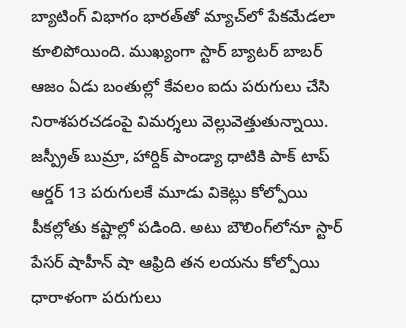బ్యాటింగ్ విభాగం భారత్‌తో మ్యాచ్‌లో పేకమేడలా కూలిపోయింది. ముఖ్యంగా స్టార్ బ్యాటర్ బాబర్ ఆజం ఏడు బంతుల్లో కేవలం ఐదు పరుగులు చేసి నిరాశపరచడంపై విమర్శలు వెల్లువెత్తుతున్నాయి. జస్ప్రీత్ బుమ్రా, హార్దిక్ పాండ్యా ధాటికి పాక్ టాప్ ఆర్డర్ 13 పరుగులకే మూడు వికెట్లు కోల్పోయి పీకల్లోతు కష్టాల్లో పడింది. అటు బౌలింగ్‌లోనూ స్టార్ పేసర్ షాహీన్ షా ఆఫ్రిది తన లయను కోల్పోయి ధారాళంగా పరుగులు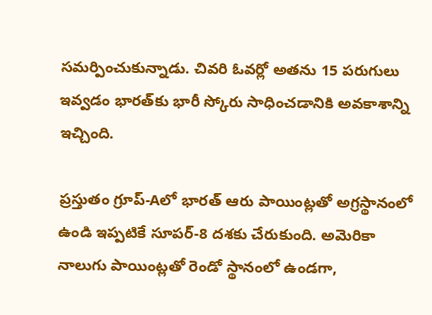సమర్పించుకున్నాడు. చివరి ఓవర్లో అతను 15 పరుగులు ఇవ్వడం భారత్‌కు భారీ స్కోరు సాధించడానికి అవకాశాన్ని ఇచ్చింది.

ప్రస్తుతం గ్రూప్-Aలో భారత్ ఆరు పాయింట్లతో అగ్రస్థానంలో ఉండి ఇప్పటికే సూపర్-8 దశకు చేరుకుంది. అమెరికా నాలుగు పాయింట్లతో రెండో స్థానంలో ఉండగా,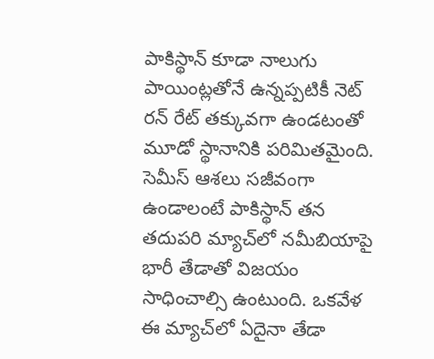పాకిస్థాన్ కూడా నాలుగు పాయింట్లతోనే ఉన్నప్పటికీ నెట్ రన్ రేట్ తక్కువగా ఉండటంతో మూడో స్థానానికి పరిమితమైంది. సెమీస్ ఆశలు సజీవంగా ఉండాలంటే పాకిస్థాన్ తన తదుపరి మ్యాచ్‌లో నమీబియాపై భారీ తేడాతో విజయం సాధించాల్సి ఉంటుంది. ఒకవేళ ఈ మ్యాచ్‌లో ఏదైనా తేడా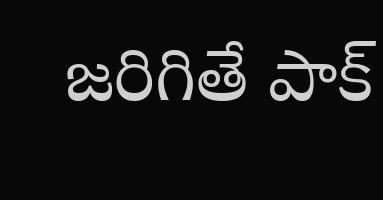జరిగితే పాక్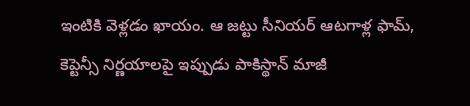ఇంటికి వెళ్లడం ఖాయం. ఆ జట్టు సీనియర్ ఆటగాళ్ల ఫామ్, కెప్టెన్సీ నిర్ణయాలపై ఇప్పుడు పాకిస్థాన్ మాజీ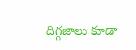దిగ్గజాలు కూడా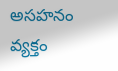అసహనం వ్యక్తం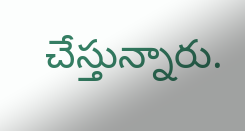చేస్తున్నారు.